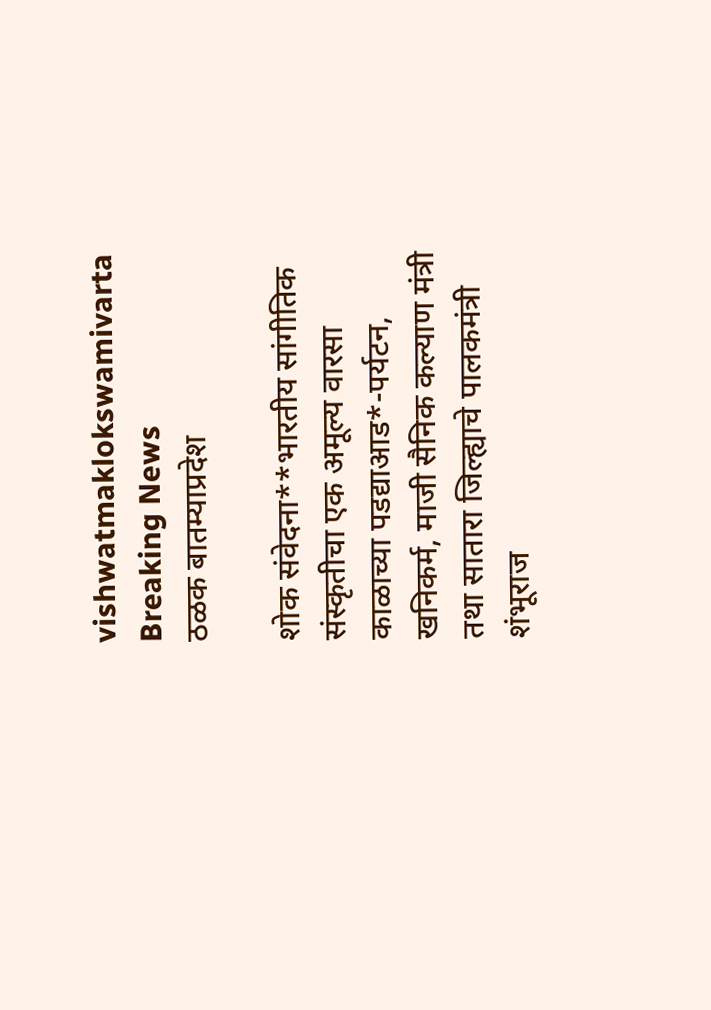vishwatmaklokswamivarta
Breaking News
ठळक बातम्याप्रदेश

शोक संवेदना**भारतीय सांगीतिक संस्कृतीचा एक अमूल्य वारसा काळाच्या पडद्याआड*-पर्यटन, खनिकर्म, माजी सैनिक कल्याण मंत्री तथा सातारा जिल्ह्याचे पालकमंत्री शंभूराज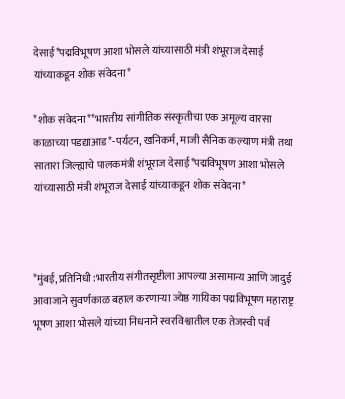देसाई*पद्मविभूषण आशा भोसले यांच्यासाठी मंत्री शंभूराज देसाई यांच्याकडून शोक संवेदना*

*शोक संवेदना**भारतीय सांगीतिक संस्कृतीचा एक अमूल्य वारसा काळाच्या पडद्याआड*-पर्यटन, खनिकर्म, माजी सैनिक कल्याण मंत्री तथा सातारा जिल्ह्याचे पालकमंत्री शंभूराज देसाई*पद्मविभूषण आशा भोसले यांच्यासाठी मंत्री शंभूराज देसाई यांच्याकडून शोक संवेदना*



*मुंबई, प्रतिनिधी :भारतीय संगीतसृष्टीला आपल्या असामान्य आणि जादुई आवाजाने सुवर्णकाळ बहाल करणाऱ्या ज्येष्ठ गायिका पद्मविभूषण महाराष्ट्र भूषण आशा भोसले यांच्या निधनाने स्वरविश्वातील एक तेजस्वी पर्व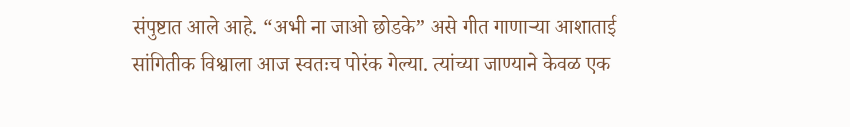संपुष्टात आले आहे. “अभी ना जाओ छोडके” असे गीत गाणाऱ्या आशाताई सांगितीक विश्वाला आज स्वतःच पोरंक गेल्या. त्यांच्या जाण्याने केवळ एक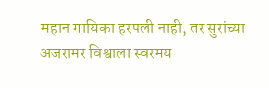महान गायिका हरपली नाही, तर सुरांच्या अजरामर विश्वाला स्वरमय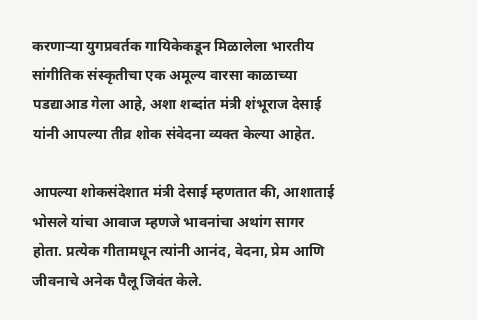करणाऱ्या युगप्रवर्तक गायिकेकडून मिळालेला भारतीय सांगीतिक संस्कृतीचा एक अमूल्य वारसा काळाच्या पडद्याआड गेला आहे, अशा शब्दांत मंत्री शंभूराज देसाई यांनी आपल्या तीव्र शोक संवेदना व्यक्त केल्या आहेत.

आपल्या शोकसंदेशात मंत्री देसाई म्हणतात की, आशाताई भोसले यांचा आवाज म्हणजे भावनांचा अथांग सागर होता. प्रत्येक गीतामधून त्यांनी आनंद, वेदना, प्रेम आणि जीवनाचे अनेक पैलू जिवंत केले.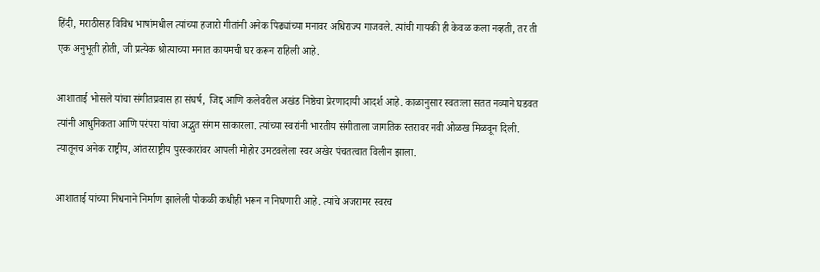हिंदी, मराठीसह विविध भाषांमधील त्यांच्या हजारो गीतांनी अनेक पिढ्यांच्या मनावर अधिराज्य गाजवले. त्यांची गायकी ही केवळ कला नव्हती, तर ती एक अनुभूती होती, जी प्रत्येक श्रोत्याच्या मनात कायमची घर करून राहिली आहे.

आशाताई भोसले यांचा संगीतप्रवास हा संघर्ष, जिद्द आणि कलेवरील अखंड निष्ठेचा प्रेरणादायी आदर्श आहे. काळानुसार स्वतःला सतत नव्याने घडवत त्यांनी आधुनिकता आणि परंपरा यांचा अद्भुत संगम साकारला. त्यांच्या स्वरांनी भारतीय संगीताला जागतिक स्तरावर नवी ओळख मिळवून दिली. त्यातूनच अनेक राष्ट्रीय, आंतरराष्ट्रीय पुरस्कारांवर आपली मोहोर उमटवलेला स्वर अखेर पंचतत्वात विलीन झाला.

आशाताई यांच्या निधनाने निर्माण झालेली पोकळी कधीही भरून न निघणारी आहे. त्यांचे अजरामर स्वरच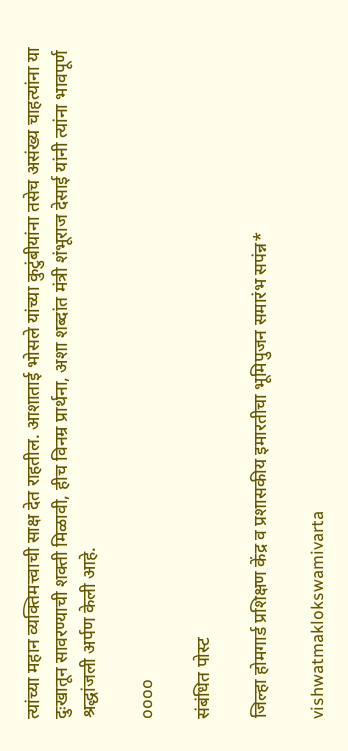त्यांच्या महान व्यक्तिमत्त्वाची साक्ष देत राहतील. आशाताई भोसले यांच्या कुटुंबीयांना तसेच असंख्य चाहत्यांना या दुःखातून सावरण्याची शक्ती मिळावी, हीच विनम्र प्रार्थना, अशा शब्दांत मंत्री शंभूराज देसाई यांनी त्यांना भावपूर्ण श्रद्धांजली अर्पण केली आहे.

oooo

संबंधित पोस्ट

जिल्हा होमगार्ड प्रशिक्षण केंद्र व प्रशासकीय इमारतीचा भूमिपुजन समारंभ सपंन्न*

vishwatmaklokswamivarta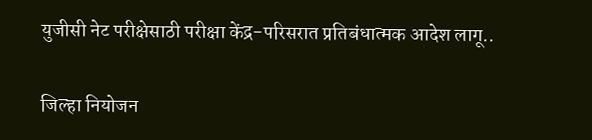युजीसी नेट परीक्षेसाठी परीक्षा केंद्र-परिसरात प्रतिबंधात्मक आदेश लागू..

जिल्हा नियोजन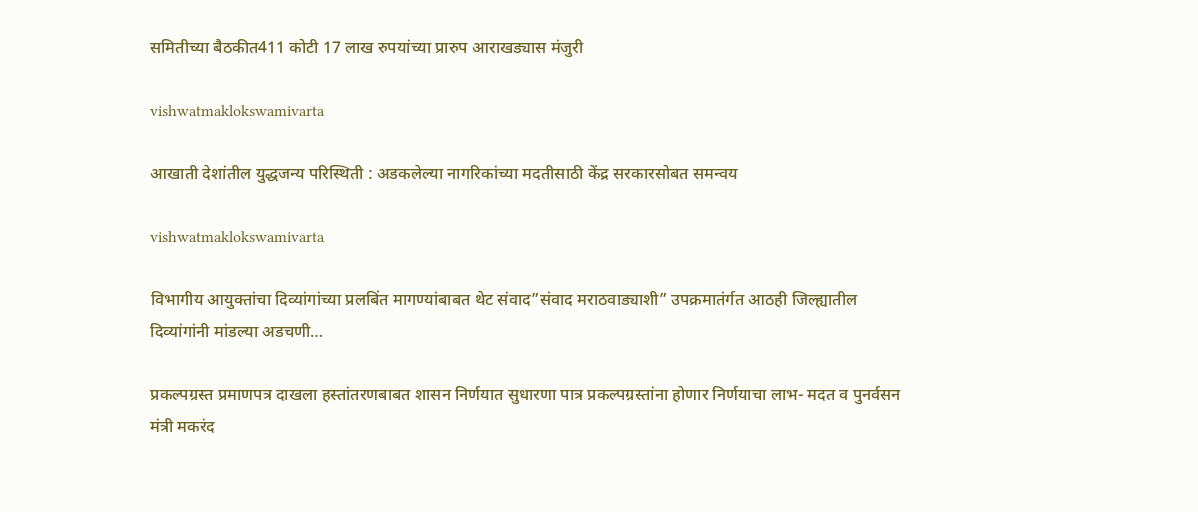समितीच्या बैठकीत411 कोटी 17 लाख रुपयांच्या प्रारुप आराखड्यास मंजुरी

vishwatmaklokswamivarta

आखाती देशांतील युद्धजन्य परिस्थिती : अडकलेल्या नागरिकांच्या मदतीसाठी केंद्र सरकारसोबत समन्वय

vishwatmaklokswamivarta

विभागीय आयुक्तांचा दिव्यांगांच्या प्रलबिंत मागण्यांबाबत थेट संवाद”संवाद मराठवाड्याशी” उपक्रमातंर्गत आठही जिल्ह्यातील दिव्यांगांनी मांडल्या अडचणी…

प्रकल्पग्रस्त प्रमाणपत्र दाखला हस्तांतरणबाबत शासन निर्णयात सुधारणा पात्र प्रकल्पग्रस्तांना होणार निर्णयाचा लाभ- मदत व पुनर्वसन मंत्री मकरंद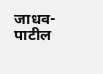जाधव-पाटील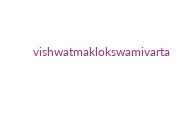vishwatmaklokswamivarta